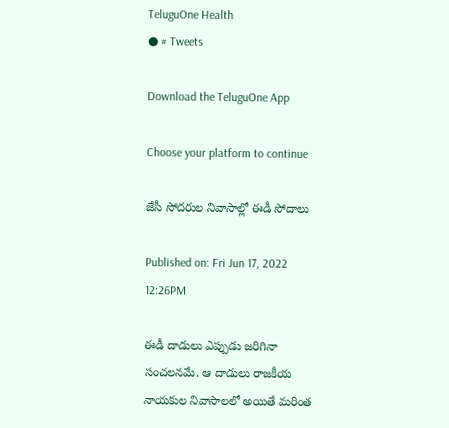TeluguOne Health
● # Tweets

Download the TeluguOne App

Choose your platform to continue

జేసీ సోదరుల నివాసాల్లో ఈడీ సోదాలు

Published on: Fri Jun 17, 2022 12:26PM

ఈడీ దాడులు ఎప్పుడు జరిగినా సంచలనమే. ఆ దాడులు రాజకీయ నాయకుల నివాసాలలో అయితే మరింత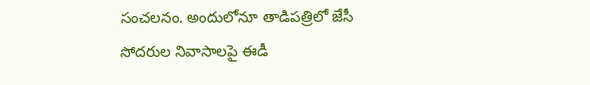సంచలనం. అందులోనూ తాడిపత్రిలో జేసీ సోదరుల నివాసాలపై ఈడీ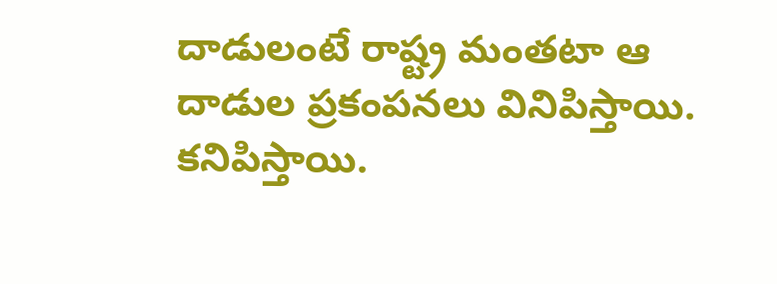దాడులంటే రాష్ట్ర మంతటా ఆ దాడుల ప్రకంపనలు వినిపిస్తాయి. కనిపిస్తాయి.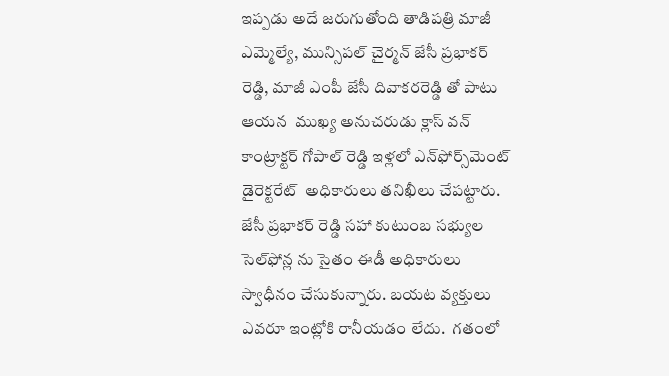ఇప్పడు అదే జరుగుతోంది తాడిపత్రి మాజీ ఎమ్మెల్యే, మున్సిపల్ చైర్మన్ జేసీ ప్రభాకర్ రెడ్డి, మాజీ ఎంపీ జేసీ దివాకరరెడ్డి తో పాటు ఆయన  ముఖ్య అనుచరుడు క్లాస్ వన్ కాంట్రాక్టర్ గోపాల్ రెడ్డి ఇళ్లలో ఎన్‌ఫోర్స్‌మెంట్ డైరెక్టరేట్  అధికారులు తనిఖీలు చేపట్టారు. జేసీ ప్రభాకర్ రెడ్డి సహా కుటుంబ సభ్యుల సెల్‌ఫోన్ల ను సైతం ఈడీ అధికారులు స్వాధీనం చేసుకున్నారు. బయట వ్యక్తులు ఎవరూ ఇంట్లోకి రానీయడం లేదు.  గతంలో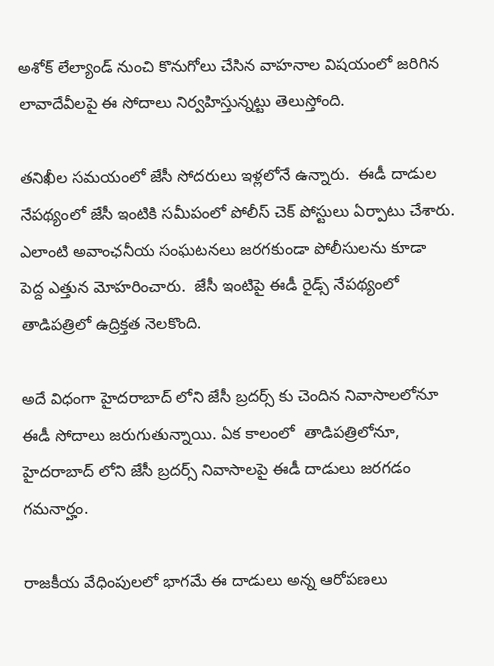అశోక్ లేల్యాండ్ నుంచి కొనుగోలు చేసిన వాహనాల విషయంలో జరిగిన లావాదేవీలపై ఈ సోదాలు నిర్వహిస్తున్నట్టు తెలుస్తోంది.

తనిఖీల సమయంలో జేసీ సోదరులు ఇళ్లలోనే ఉన్నారు.  ఈడీ దాడుల నేపథ్యంలో జేసీ ఇంటికి సమీపంలో పోలీస్ చెక్ పోస్టులు ఏర్పాటు చేశారు. ఎలాంటి అవాంఛనీయ సంఘటనలు జరగకుండా పోలీసులను కూడా  పెద్ద ఎత్తున మోహరించారు.  జేసీ ఇంటిపై ఈడీ రైడ్స్ నేపథ్యంలో తాడిపత్రిలో ఉద్రిక్తత నెలకొంది.

అదే విధంగా హైదరాబాద్ లోని జేసీ బ్రదర్స్ కు చెందిన నివాసాలలోనూ ఈడీ సోదాలు జరుగుతున్నాయి. ఏక కాలంలో  తాడిపత్రిలోనూ, హైదరాబాద్ లోని జేసీ బ్రదర్స్ నివాసాలపై ఈడీ దాడులు జరగడం గమనార్హం.

రాజకీయ వేధింపులలో భాగమే ఈ దాడులు అన్న ఆరోపణలు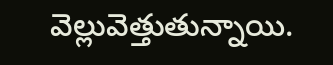వెల్లువెత్తుతున్నాయి.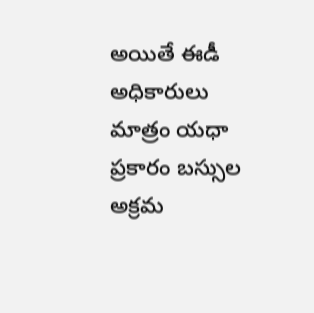అయితే ఈడీ అధికారులు మాత్రం యధా ప్రకారం బస్సుల అక్రమ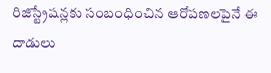రిజిస్ట్రేషన్లకు సంబంధించిన ఆరోపణలపైనే ఈ దాడులు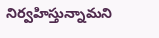నిర్వహిస్తున్నామని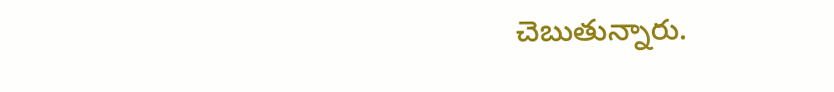చెబుతున్నారు.